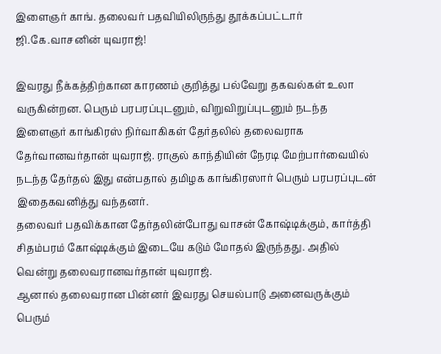இளைஞர் காங். தலைவர் பதவியிலிருந்து தூக்கப்பட்டார் ஜி.கே.வாசனின் யுவராஜ்!

இவரது நீக்கத்திற்கான காரணம் குறித்து பல்வேறு தகவல்கள் உலா வருகின்றன. பெரும் பரபரப்புடனும், விறுவிறுப்புடனும் நடந்த இளைஞர் காங்கிரஸ் நிர்வாகிகள் தேர்தலில் தலைவராக தேர்வானவர்தான் யுவராஜ். ராகுல் காந்தியின் நேரடி மேற்பார்வையில் நடந்த தேர்தல் இது என்பதால் தமிழக காங்கிரஸார் பெரும் பரபரப்புடன் இதைகவனித்து வந்தனர்.
தலைவர் பதவிக்கான தேர்தலின்போது வாசன் கோஷ்டிக்கும், கார்த்தி சிதம்பரம் கோஷ்டிக்கும் இடையே கடும் மோதல் இருந்தது. அதில் வென்று தலைவரானவர்தான் யுவராஜ்.
ஆனால் தலைவரான பின்னர் இவரது செயல்பாடு அனைவருக்கும் பெரும்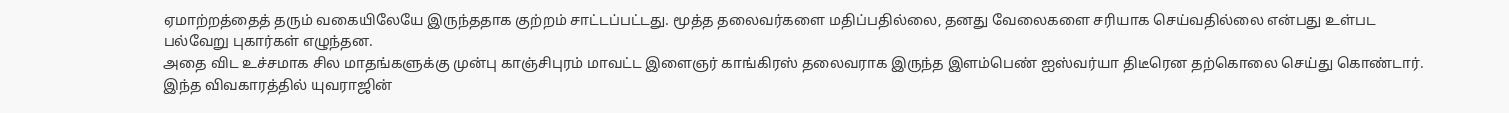ஏமாற்றத்தைத் தரும் வகையிலேயே இருந்ததாக குற்றம் சாட்டப்பட்டது. மூத்த தலைவர்களை மதிப்பதில்லை, தனது வேலைகளை சரியாக செய்வதில்லை என்பது உள்பட பல்வேறு புகார்கள் எழுந்தன.
அதை விட உச்சமாக சில மாதங்களுக்கு முன்பு காஞ்சிபுரம் மாவட்ட இளைஞர் காங்கிரஸ் தலைவராக இருந்த இளம்பெண் ஐஸ்வர்யா திடீரென தற்கொலை செய்து கொண்டார். இந்த விவகாரத்தில் யுவராஜின்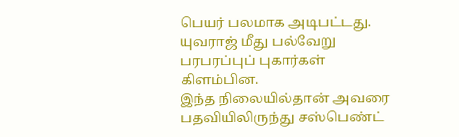பெயர் பலமாக அடிபட்டது. யுவராஜ் மீது பல்வேறு பரபரப்புப் புகார்கள் கிளம்பின.
இந்த நிலையில்தான் அவரை பதவியிலிருந்து சஸ்பெண்ட்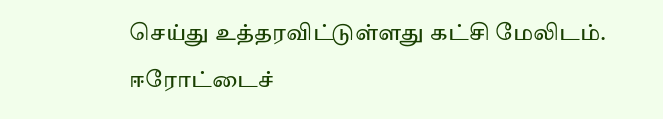செய்து உத்தரவிட்டுள்ளது கட்சி மேலிடம்.
ஈரோட்டைச்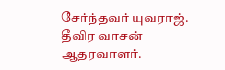சேர்ந்தவர் யுவராஜ். தீவிர வாசன் ஆதரவாளர்.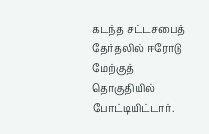கடந்த சட்டசபைத் தேர்தலில் ஈரோடு மேற்குத் தொகுதியில் போட்டியிட்டார்.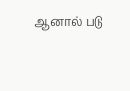ஆனால் படு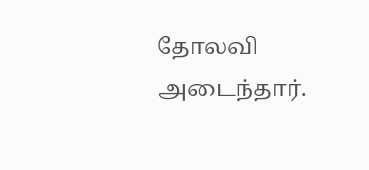தோலவி அடைந்தார்.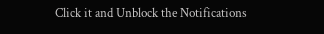Click it and Unblock the Notifications